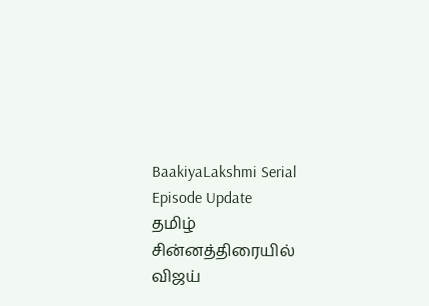BaakiyaLakshmi Serial Episode Update
தமிழ் சின்னத்திரையில் விஜய்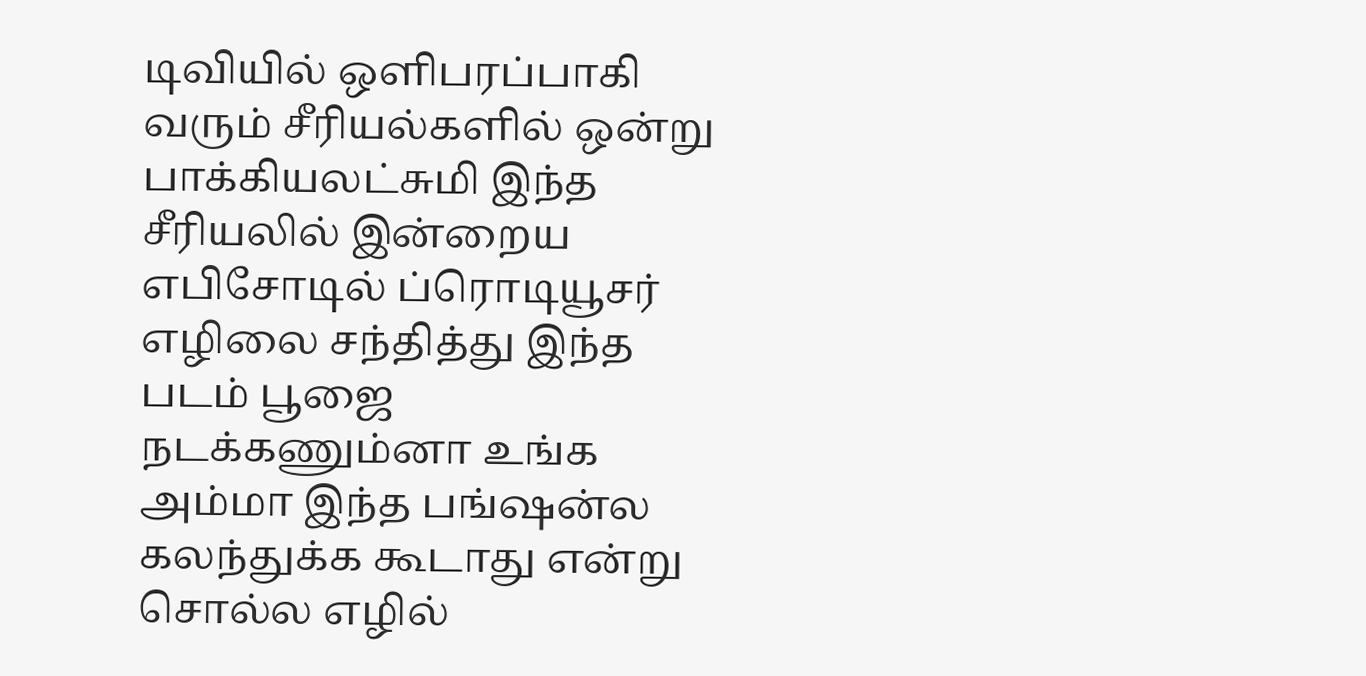டிவியில் ஒளிபரப்பாகி வரும் சீரியல்களில் ஒன்று பாக்கியலட்சுமி இந்த சீரியலில் இன்றைய எபிசோடில் ப்ரொடியூசர் எழிலை சந்தித்து இந்த படம் பூஜை நடக்கணும்னா உங்க அம்மா இந்த பங்ஷன்ல கலந்துக்க கூடாது என்று சொல்ல எழில்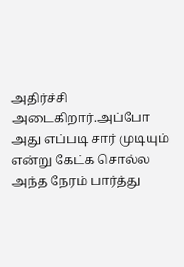அதிர்ச்சி அடைகிறார்.அப்போ அது எப்படி சார் முடியும் என்று கேட்க சொல்ல அந்த நேரம் பார்த்து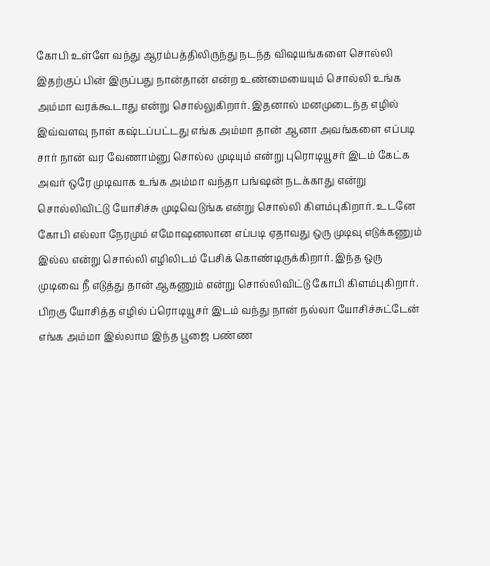கோபி உள்ளே வந்து ஆரம்பத்திலிருந்து நடந்த விஷயங்களை சொல்லி இதற்குப் பின் இருப்பது நான்தான் என்ற உண்மையையும் சொல்லி உங்க அம்மா வரக்கூடாது என்று சொல்லுகிறார். இதனால் மனமுடைந்த எழில் இவ்வளவு நாள் கஷ்டப்பட்டது எங்க அம்மா தான் ஆனா அவங்களை எப்படி சார் நான் வர வேணாம்னு சொல்ல முடியும் என்று புரொடியூசர் இடம் கேட்க அவர் ஒரே முடிவாக உங்க அம்மா வந்தா பங்ஷன் நடக்காது என்று சொல்லிவிட்டு யோசிச்சு முடிவெடுங்க என்று சொல்லி கிளம்புகிறார். உடனே கோபி எல்லா நேரமும் எமோஷனலான எப்படி ஏதாவது ஒரு முடிவு எடுக்கணும் இல்ல என்று சொல்லி எழிலிடம் பேசிக் கொண்டிருக்கிறார். இந்த ஒரு முடிவை நீ எடுத்து தான் ஆகணும் என்று சொல்லிவிட்டு கோபி கிளம்புகிறார்.
பிறகு யோசித்த எழில் ப்ரொடியூசர் இடம் வந்து நான் நல்லா யோசிச்சுட்டேன் எங்க அம்மா இல்லாம இந்த பூஜை பண்ண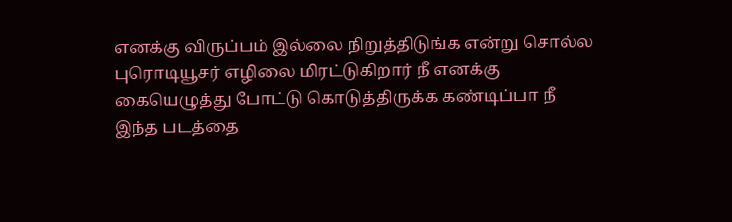எனக்கு விருப்பம் இல்லை நிறுத்திடுங்க என்று சொல்ல புரொடியூசர் எழிலை மிரட்டுகிறார் நீ எனக்கு கையெழுத்து போட்டு கொடுத்திருக்க கண்டிப்பா நீ இந்த படத்தை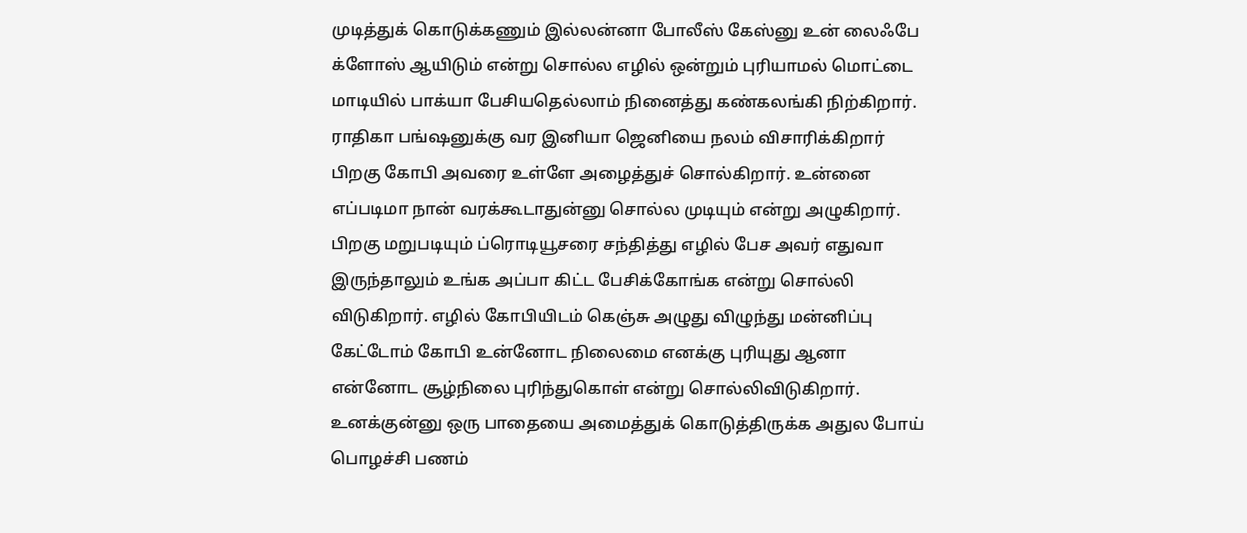முடித்துக் கொடுக்கணும் இல்லன்னா போலீஸ் கேஸ்னு உன் லைஃபே க்ளோஸ் ஆயிடும் என்று சொல்ல எழில் ஒன்றும் புரியாமல் மொட்டை மாடியில் பாக்யா பேசியதெல்லாம் நினைத்து கண்கலங்கி நிற்கிறார்.
ராதிகா பங்ஷனுக்கு வர இனியா ஜெனியை நலம் விசாரிக்கிறார் பிறகு கோபி அவரை உள்ளே அழைத்துச் சொல்கிறார். உன்னை எப்படிமா நான் வரக்கூடாதுன்னு சொல்ல முடியும் என்று அழுகிறார்.
பிறகு மறுபடியும் ப்ரொடியூசரை சந்தித்து எழில் பேச அவர் எதுவா இருந்தாலும் உங்க அப்பா கிட்ட பேசிக்கோங்க என்று சொல்லி விடுகிறார். எழில் கோபியிடம் கெஞ்சு அழுது விழுந்து மன்னிப்பு கேட்டோம் கோபி உன்னோட நிலைமை எனக்கு புரியுது ஆனா என்னோட சூழ்நிலை புரிந்துகொள் என்று சொல்லிவிடுகிறார். உனக்குன்னு ஒரு பாதையை அமைத்துக் கொடுத்திருக்க அதுல போய் பொழச்சி பணம்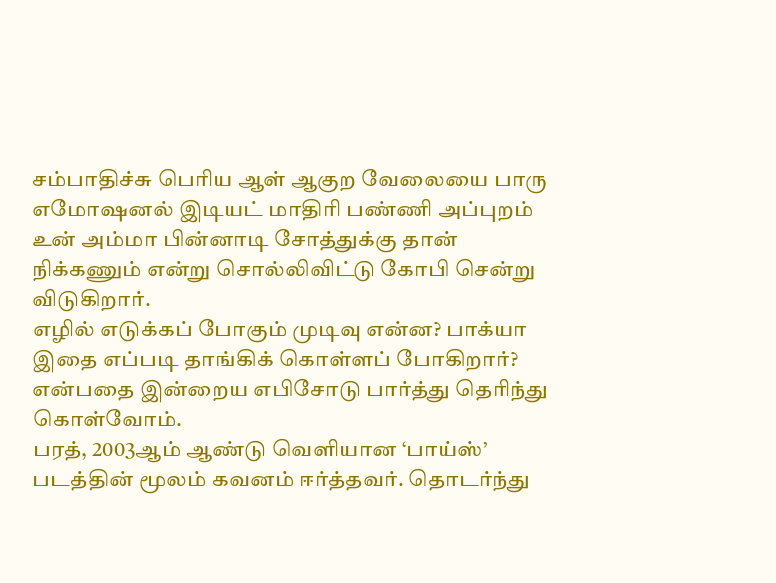சம்பாதிச்சு பெரிய ஆள் ஆகுற வேலையை பாரு எமோஷனல் இடியட் மாதிரி பண்ணி அப்புறம் உன் அம்மா பின்னாடி சோத்துக்கு தான் நிக்கணும் என்று சொல்லிவிட்டு கோபி சென்று விடுகிறார்.
எழில் எடுக்கப் போகும் முடிவு என்ன? பாக்யா இதை எப்படி தாங்கிக் கொள்ளப் போகிறார்? என்பதை இன்றைய எபிசோடு பார்த்து தெரிந்து கொள்வோம்.
பரத், 2003ஆம் ஆண்டு வெளியான ‘பாய்ஸ்’ படத்தின் மூலம் கவனம் ஈர்த்தவர். தொடர்ந்து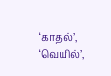‘காதல்’, ‘வெயில்’,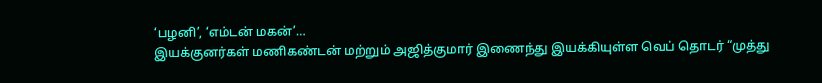‘பழனி’, ‘எம்டன் மகன்’…
இயக்குனர்கள் மணிகண்டன் மற்றும் அஜித்குமார் இணைந்து இயக்கியுள்ள வெப் தொடர் “முத்து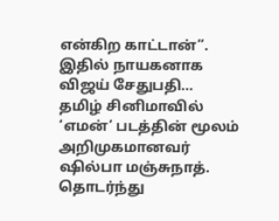என்கிற காட்டான்”. இதில் நாயகனாக விஜய் சேதுபதி…
தமிழ் சினிமாவில் ‘எமன்’ படத்தின் மூலம் அறிமுகமானவர் ஷில்பா மஞ்சுநாத். தொடர்ந்து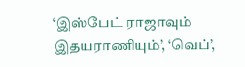‘இஸ்பேட் ராஜாவும் இதயராணியும்’, ‘வெப்’,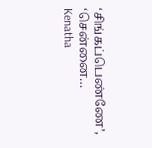‘சிங்கப்பெண்ணே’, ‘சென்னை…
Kenatha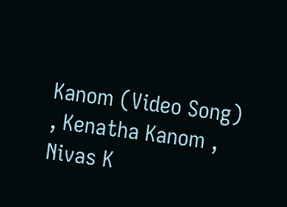Kanom (Video Song) , Kenatha Kanom , Nivas K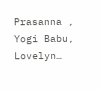Prasanna , Yogi Babu, Lovelyn…